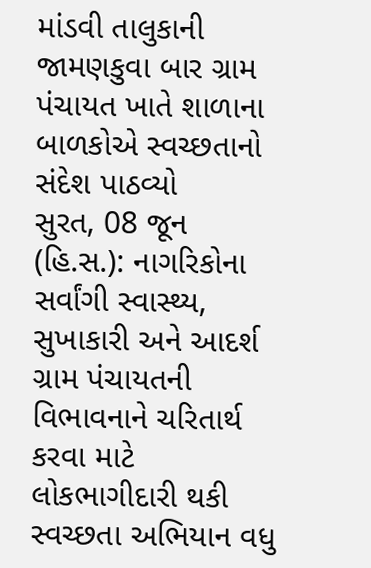માંડવી તાલુકાની જામણકુવા બાર ગ્રામ પંચાયત ખાતે શાળાના બાળકોએ સ્વચ્છતાનો સંદેશ પાઠવ્યો
સુરત, 08 જૂન (હિ.સ.): નાગરિકોના સર્વાંગી સ્વાસ્થ્ય, સુખાકારી અને આદર્શ ગ્રામ પંચાયતની વિભાવનાને ચરિતાર્થ કરવા માટે લોકભાગીદારી થકી સ્વચ્છતા અભિયાન વધુ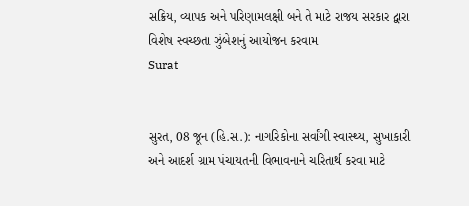સક્રિય, વ્યાપક અને પરિણામલક્ષી બને તે માટે રાજય સરકાર દ્વારા વિશેષ સ્વચ્છતા ઝુંબેશનું આયોજન કરવામ
Surat


સુરત, 08 જૂન (હિ.સ.): નાગરિકોના સર્વાંગી સ્વાસ્થ્ય, સુખાકારી અને આદર્શ ગ્રામ પંચાયતની વિભાવનાને ચરિતાર્થ કરવા માટે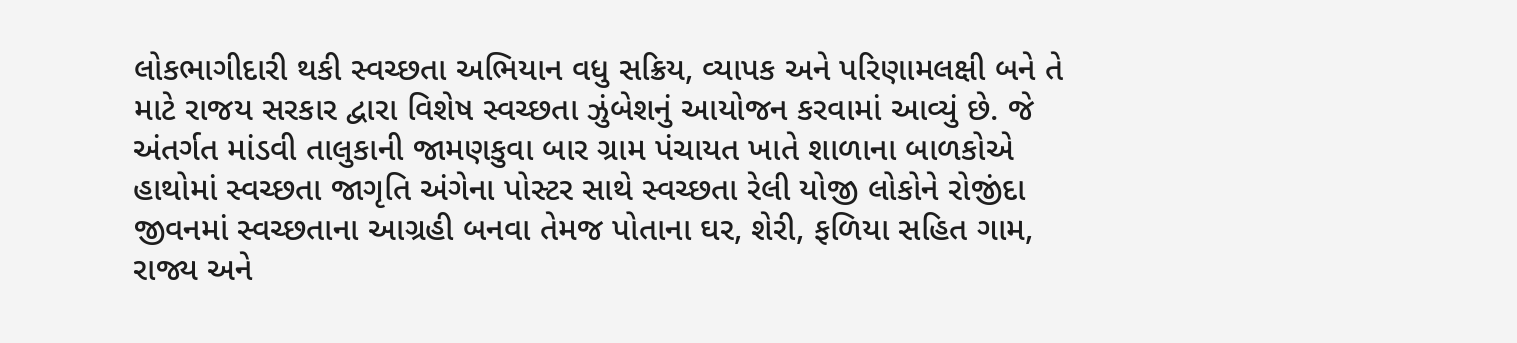લોકભાગીદારી થકી સ્વચ્છતા અભિયાન વધુ સક્રિય, વ્યાપક અને પરિણામલક્ષી બને તે માટે રાજય સરકાર દ્વારા વિશેષ સ્વચ્છતા ઝુંબેશનું આયોજન કરવામાં આવ્યું છે. જે અંતર્ગત માંડવી તાલુકાની જામણકુવા બાર ગ્રામ પંચાયત ખાતે શાળાના બાળકોએ હાથોમાં સ્વચ્છતા જાગૃતિ અંગેના પોસ્ટર સાથે સ્વચ્છતા રેલી યોજી લોકોને રોજીંદા જીવનમાં સ્વચ્છતાના આગ્રહી બનવા તેમજ પોતાના ઘર, શેરી, ફળિયા સહિત ગામ, રાજ્ય અને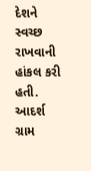દેશને સ્વચ્છ રાખવાની હાંકલ કરી હતી. આદર્શ ગ્રામ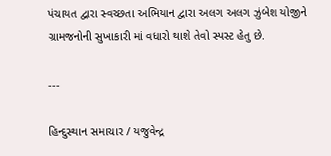પંચાયત દ્વારા સ્વચ્છતા અભિયાન દ્વારા અલગ અલગ ઝુંબેશ યોજીને ગ્રામજનોની સુખાકારી માં વધારો થાશે તેવો સ્પસ્ટ હેતુ છે.

---

હિન્દુસ્થાન સમાચાર / યજુવેન્દ્ર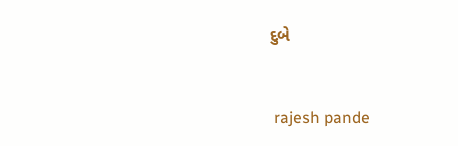દુબે


 rajesh pande